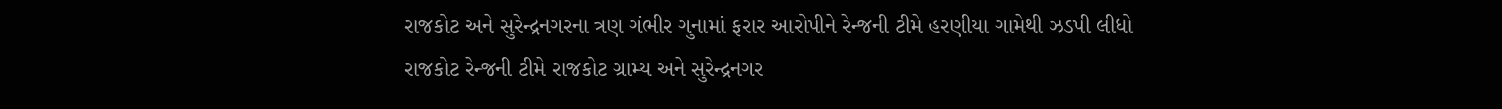રાજકોટ અને સુરેન્દ્રનગરના ત્રણ ગંભીર ગુનામાં ફરાર આરોપીને રેન્જની ટીમે હરણીયા ગામેથી ઝડપી લીધો
રાજકોટ રેન્જની ટીમે રાજકોટ ગ્રામ્ય અને સુરેન્દ્રનગર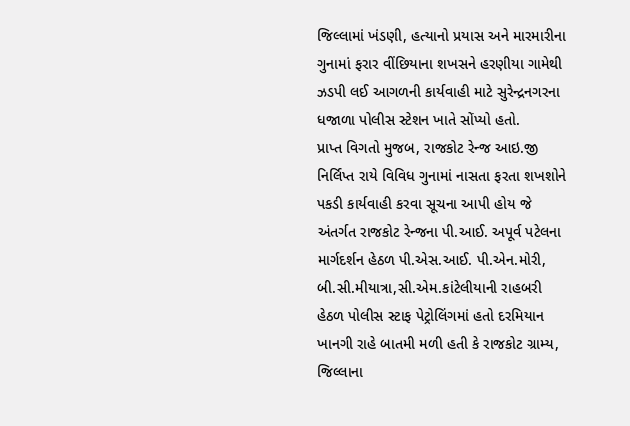જિલ્લામાં ખંડણી, હત્યાનો પ્રયાસ અને મારમારીના ગુનામાં ફરાર વીંછિયાના શખસને હરણીયા ગામેથી ઝડપી લઈ આગળની કાર્યવાહી માટે સુરેન્દ્રનગરના ધજાળા પોલીસ સ્ટેશન ખાતે સોંપ્યો હતો.
પ્રાપ્ત વિગતો મુજબ, રાજકોટ રેન્જ આઇ.જી નિર્લિપ્ત રાયે વિવિધ ગુનામાં નાસતા ફરતા શખશોને પકડી કાર્યવાહી કરવા સૂચના આપી હોય જે અંતર્ગત રાજકોટ રેન્જના પી.આઈ. અપૂર્વ પટેલના માર્ગદર્શન હેઠળ પી.એસ.આઈ. પી.એન.મોરી, બી.સી.મીયાત્રા,સી.એમ.કાંટેલીયાની રાહબરી હેઠળ પોલીસ સ્ટાફ પેટ્રોલિંગમાં હતો દરમિયાન ખાનગી રાહે બાતમી મળી હતી કે રાજકોટ ગ્રામ્ય, જિલ્લાના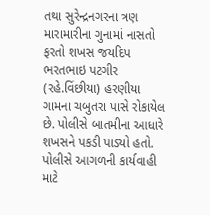તથા સુરેન્દ્રનગરના ત્રણ મારામારીના ગુનામાં નાસતો ફરતો શખસ જયદિપ ભરતભાઇ પટગીર (રહે.વિંછીયા) હરણીયા ગામના ચબુતરા પાસે રોકાયેલ છે. પોલીસે બાતમીના આધારે શખસને પકડી પાડ્યો હતો. પોલીસે આગળની કાર્યવાહી માટે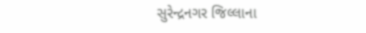સુરેન્દ્રનગર જિલ્લાના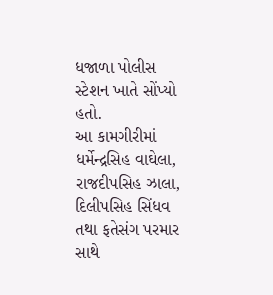ધજાળા પોલીસ સ્ટેશન ખાતે સોંપ્યો હતો.
આ કામગીરીમાં ધર્મેન્દ્રસિહ વાઘેલા, રાજદીપસિહ ઝાલા, દિલીપસિહ સિંધવ તથા ફતેસંગ પરમાર સાથે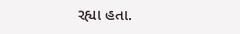રહ્યા હતા.